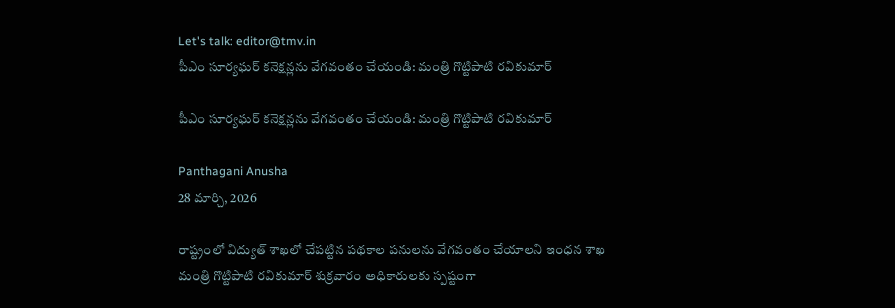Let's talk: editor@tmv.in
పీఎం సూర్యఘర్ కనెక్షన్లను వేగవంతం చేయండి: మంత్రి గొట్టిపాటి రవికుమార్

పీఎం సూర్యఘర్ కనెక్షన్లను వేగవంతం చేయండి: మంత్రి గొట్టిపాటి రవికుమార్

Panthagani Anusha
28 మార్చి, 2026

రాష్ట్రంలో విద్యుత్ శాఖలో చేపట్టిన పథకాల పనులను వేగవంతం చేయాలని ఇంధన శాఖ మంత్రి గొట్టిపాటి రవికుమార్ శుక్రవారం అధికారులకు స్పష్టంగా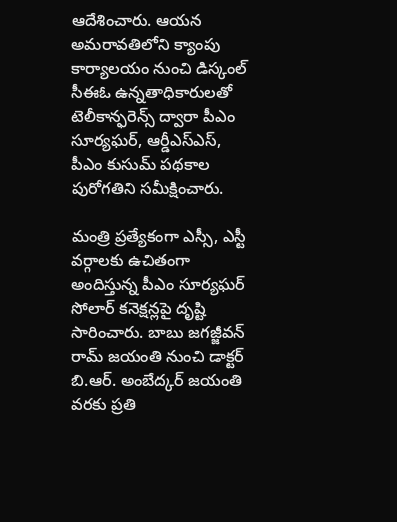ఆదేశించారు. ఆయన అమరావతిలోని క్యాంపు కార్యాలయం నుంచి డిస్కంల్ సీఈఓ ఉన్నతాధికారులతో టెలీకాన్ఫరెన్స్ ద్వారా పీఎం సూర్యఘర్, ఆర్డీఎస్‌ఎస్, పీఎం కుసుమ్ పథకాల పురోగతిని సమీక్షించారు.

మంత్రి ప్రత్యేకంగా ఎస్సీ, ఎస్టీ వర్గాలకు ఉచితంగా అందిస్తున్న పీఎం సూర్యఘర్ సోలార్ కనెక్షన్లపై దృష్టి సారించారు. బాబు జగజ్జీవన్ రామ్ జయంతి నుంచి డాక్టర్ బి.ఆర్. అంబేద్కర్ జయంతి వరకు ప్రతి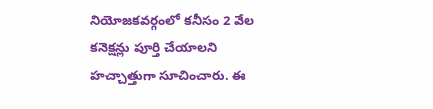నియోజకవర్గంలో కనీసం 2 వేల కనెక్షన్లు పూర్తి చేయాలని హచ్చాత్తుగా సూచించారు. ఈ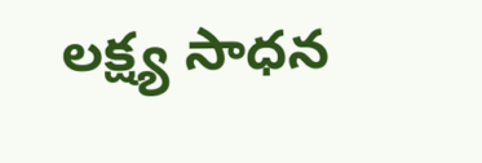లక్ష్య సాధన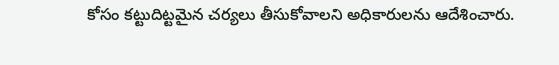కోసం కట్టుదిట్టమైన చర్యలు తీసుకోవాలని అధికారులను ఆదేశించారు.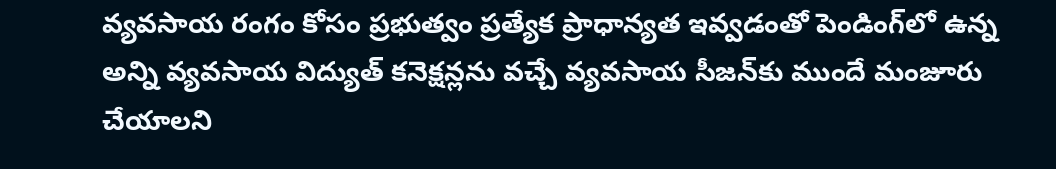వ్యవసాయ రంగం కోసం ప్రభుత్వం ప్రత్యేక ప్రాధాన్యత ఇవ్వడంతో పెండింగ్‌లో ఉన్న అన్ని వ్యవసాయ విద్యుత్ కనెక్షన్లను వచ్చే వ్యవసాయ సీజన్‌కు ముందే మంజూరు చేయాలని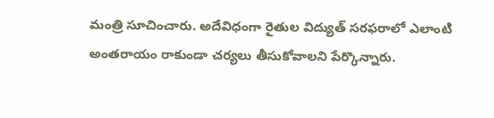మంత్రి సూచించారు. అదేవిధంగా రైతుల విద్యుత్ సరఫరాలో ఎలాంటి అంతరాయం రాకుండా చర్యలు తీసుకోవాలని పేర్కొన్నారు.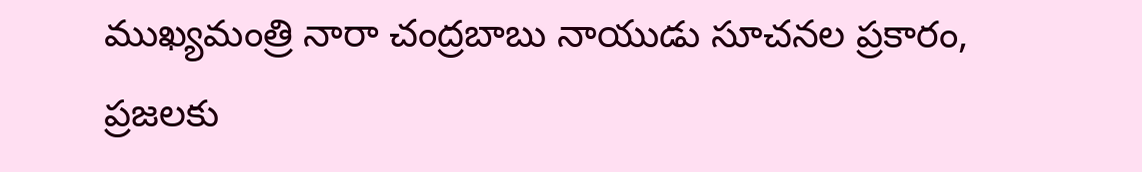ముఖ్యమంత్రి నారా చంద్రబాబు నాయుడు సూచనల ప్రకారం, ప్రజలకు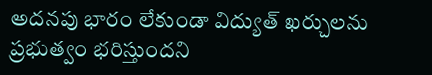అదనపు భారం లేకుండా విద్యుత్ ఖర్చులను ప్రభుత్వం భరిస్తుందని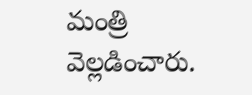మంత్రి వెల్లడించారు.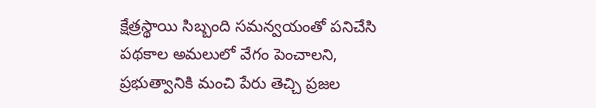క్షేత్రస్థాయి సిబ్బంది సమన్వయంతో పనిచేసి పథకాల అమలులో వేగం పెంచాలని, ప్రభుత్వానికి మంచి పేరు తెచ్చి ప్రజల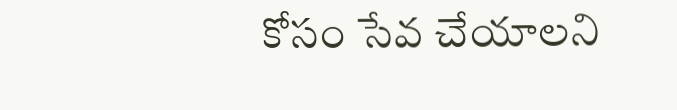కోసం సేవ చేయాలని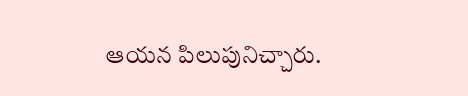ఆయన పిలుపునిచ్చారు.